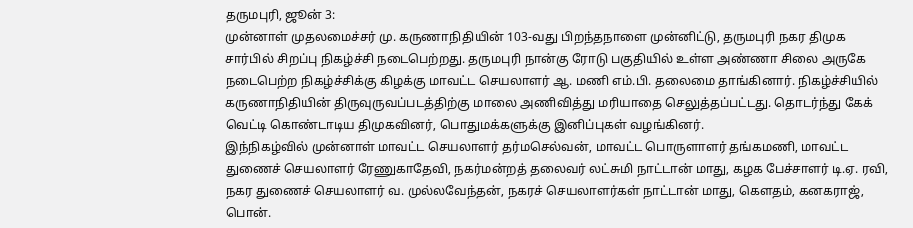தருமபுரி, ஜூன் 3:
முன்னாள் முதலமைச்சர் மு. கருணாநிதியின் 103-வது பிறந்தநாளை முன்னிட்டு, தருமபுரி நகர திமுக சார்பில் சிறப்பு நிகழ்ச்சி நடைபெற்றது. தருமபுரி நான்கு ரோடு பகுதியில் உள்ள அண்ணா சிலை அருகே நடைபெற்ற நிகழ்ச்சிக்கு கிழக்கு மாவட்ட செயலாளர் ஆ. மணி எம்.பி. தலைமை தாங்கினார். நிகழ்ச்சியில் கருணாநிதியின் திருவுருவப்படத்திற்கு மாலை அணிவித்து மரியாதை செலுத்தப்பட்டது. தொடர்ந்து கேக் வெட்டி கொண்டாடிய திமுகவினர், பொதுமக்களுக்கு இனிப்புகள் வழங்கினர்.
இந்நிகழ்வில் முன்னாள் மாவட்ட செயலாளர் தர்மசெல்வன், மாவட்ட பொருளாளர் தங்கமணி, மாவட்ட துணைச் செயலாளர் ரேணுகாதேவி, நகர்மன்றத் தலைவர் லட்சுமி நாட்டான் மாது, கழக பேச்சாளர் டி.ஏ. ரவி, நகர துணைச் செயலாளர் வ. முல்லவேந்தன், நகரச் செயலாளர்கள் நாட்டான் மாது, கௌதம், கனகராஜ், பொன்.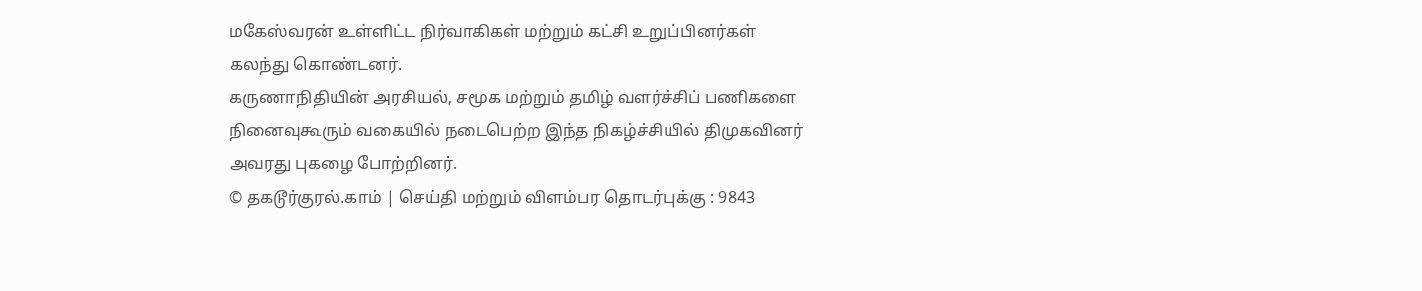மகேஸ்வரன் உள்ளிட்ட நிர்வாகிகள் மற்றும் கட்சி உறுப்பினர்கள் கலந்து கொண்டனர்.
கருணாநிதியின் அரசியல், சமூக மற்றும் தமிழ் வளர்ச்சிப் பணிகளை நினைவுகூரும் வகையில் நடைபெற்ற இந்த நிகழ்ச்சியில் திமுகவினர் அவரது புகழை போற்றினர்.
© தகடூர்குரல்.காம் | செய்தி மற்றும் விளம்பர தொடர்புக்கு : 9843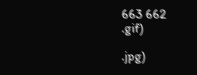663 662
.gif)

.jpg)